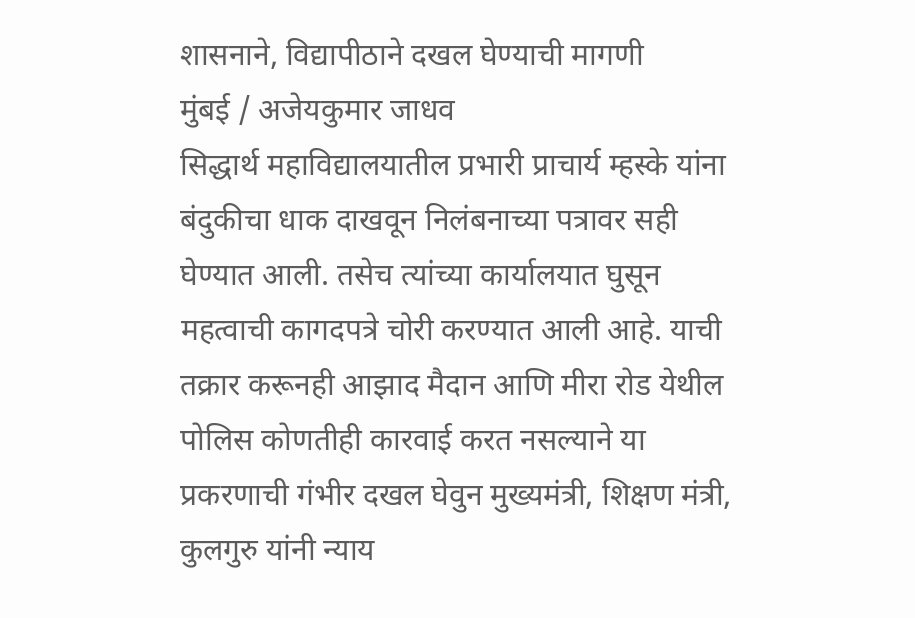शासनाने, विद्यापीठाने दखल घेण्याची मागणी
मुंबई / अजेयकुमार जाधव
सिद्धार्थ महाविद्यालयातील प्रभारी प्राचार्य म्हस्के यांना बंदुकीचा धाक दाखवून निलंबनाच्या पत्रावर सही घेण्यात आली. तसेच त्यांच्या कार्यालयात घुसून महत्वाची कागदपत्रे चोरी करण्यात आली आहे. याची तक्रार करूनही आझाद मैदान आणि मीरा रोड येथील पोलिस कोणतीही कारवाई करत नसल्याने या प्रकरणाची गंभीर दखल घेवुन मुख्यमंत्री, शिक्षण मंत्री, कुलगुरु यांनी न्याय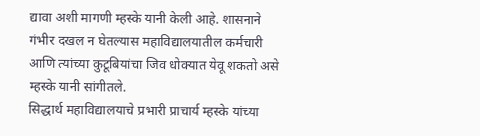द्यावा अशी मागणी म्हस्के यानी केली आहे. शासनाने गंभीर दखल न घेतल्यास महाविद्यालयातील कर्मचारी आणि त्यांच्या कुटूबियांचा जिव धोक्यात येवू शकतो असे म्हस्के यानी सांगीतले.
सिद्धार्थ महाविद्यालयाचे प्रभारी प्राचार्य म्हस्के यांच्या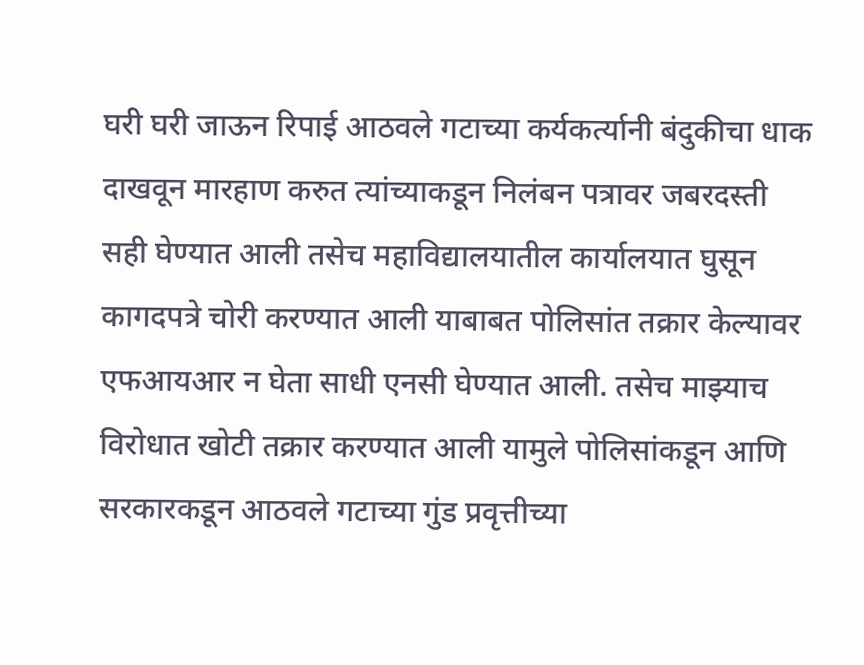घरी घरी जाऊन रिपाई आठवले गटाच्या कर्यकर्त्यानी बंदुकीचा धाक दाखवून मारहाण करुत त्यांच्याकडून निलंबन पत्रावर जबरदस्ती सही घेण्यात आली तसेच महाविद्यालयातील कार्यालयात घुसून कागदपत्रे चोरी करण्यात आली याबाबत पोलिसांत तक्रार केल्यावर एफआयआर न घेता साधी एनसी घेण्यात आली. तसेच माझ्याच विरोधात खोटी तक्रार करण्यात आली यामुले पोलिसांकडून आणि सरकारकडून आठवले गटाच्या गुंड प्रवृत्तीच्या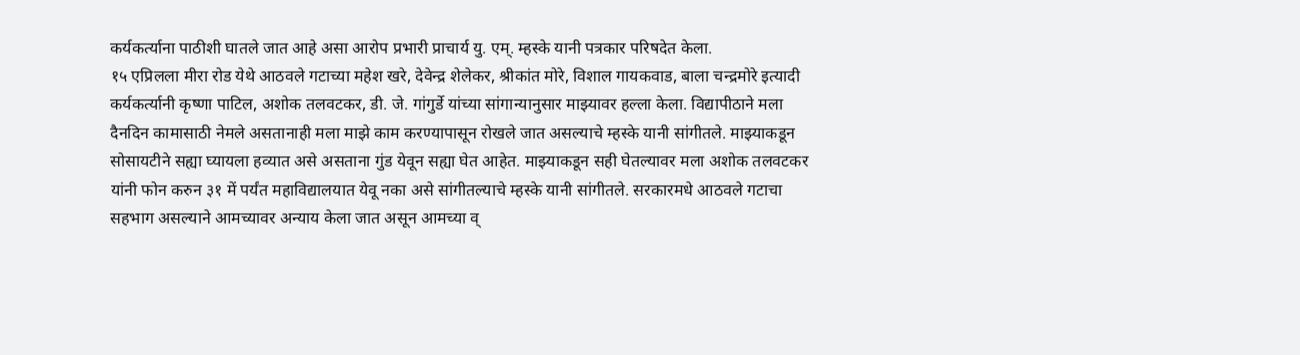कर्यकर्त्याना पाठीशी घातले जात आहे असा आरोप प्रभारी प्राचार्य यु. एम्. म्हस्के यानी पत्रकार परिषदेत केला.
१५ एप्रिलला मीरा रोड येथे आठवले गटाच्या महेश खरे, देवेन्द्र शेलेकर, श्रीकांत मोरे, विशाल गायकवाड, बाला चन्द्रमोरे इत्यादी कर्यकर्त्यानी कृष्णा पाटिल, अशोक तलवटकर, डी. जे. गांगुर्डे यांच्या सांगान्यानुसार माझ्यावर हल्ला केला. विद्यापीठाने मला दैनदिन कामासाठी नेमले असतानाही मला माझे काम करण्यापासून रोखले जात असल्याचे म्हस्के यानी सांगीतले. माझ्याकडून सोसायटीने सह्या घ्यायला हव्यात असे असताना गुंड येवून सह्या घेत आहेत. माझ्याकडून सही घेतल्यावर मला अशोक तलवटकर यांनी फोन करुन ३१ में पर्यंत महाविद्यालयात येवू नका असे सांगीतल्याचे म्हस्के यानी सांगीतले. सरकारमधे आठवले गटाचा सहभाग असल्याने आमच्यावर अन्याय केला जात असून आमच्या व्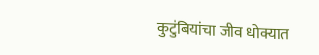कुटुंबियांचा जीव धोक्यात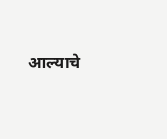आल्याचे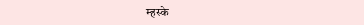म्हस्के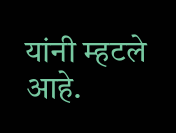यांनी म्हटले आहे.